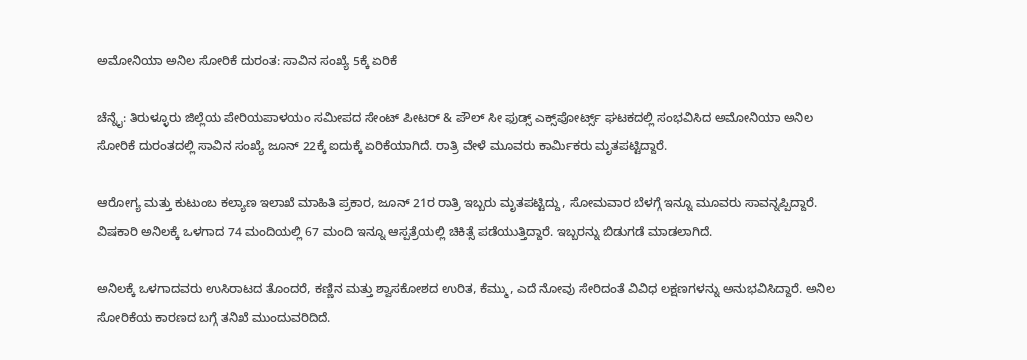ಅಮೋನಿಯಾ ಅನಿಲ ಸೋರಿಕೆ ದುರಂತ: ಸಾವಿನ ಸಂಖ್ಯೆ 5ಕ್ಕೆ ಏರಿಕೆ

ಚೆನ್ನೈ: ತಿರುಳ್ಳೂರು ಜಿಲ್ಲೆಯ ಪೇರಿಯಪಾಳಯಂ ಸಮೀಪದ ಸೇಂಟ್ ಪೀಟರ್ & ಪೌಲ್ ಸೀ ಫುಡ್ಸ್ ಎಕ್ಸ್‌ಪೋರ್ಟ್ಸ್ ಘಟಕದಲ್ಲಿ ಸಂಭವಿಸಿದ ಅಮೋನಿಯಾ ಅನಿಲ ಸೋರಿಕೆ ದುರಂತದಲ್ಲಿ ಸಾವಿನ ಸಂಖ್ಯೆ ಜೂನ್‌ 22ಕ್ಕೆ ಐದುಕ್ಕೆ ಏರಿಕೆಯಾಗಿದೆ. ರಾತ್ರಿ ವೇಳೆ ಮೂವರು ಕಾರ್ಮಿಕರು ಮೃತಪಟ್ಟಿದ್ದಾರೆ.

ಆರೋಗ್ಯ ಮತ್ತು ಕುಟುಂಬ ಕಲ್ಯಾಣ ಇಲಾಖೆ ಮಾಹಿತಿ ಪ್ರಕಾರ, ಜೂನ್‌ 21ರ ರಾತ್ರಿ ಇಬ್ಬರು ಮೃತಪಟ್ಟಿದ್ದು, ಸೋಮವಾರ ಬೆಳಗ್ಗೆ ಇನ್ನೂ ಮೂವರು ಸಾವನ್ನಪ್ಪಿದ್ದಾರೆ. ವಿಷಕಾರಿ ಅನಿಲಕ್ಕೆ ಒಳಗಾದ 74 ಮಂದಿಯಲ್ಲಿ 67 ಮಂದಿ ಇನ್ನೂ ಆಸ್ಪತ್ರೆಯಲ್ಲಿ ಚಿಕಿತ್ಸೆ ಪಡೆಯುತ್ತಿದ್ದಾರೆ. ಇಬ್ಬರನ್ನು ಬಿಡುಗಡೆ ಮಾಡಲಾಗಿದೆ.

ಅನಿಲಕ್ಕೆ ಒಳಗಾದವರು ಉಸಿರಾಟದ ತೊಂದರೆ, ಕಣ್ಣಿನ ಮತ್ತು ಶ್ವಾಸಕೋಶದ ಉರಿತ, ಕೆಮ್ಮು, ಎದೆ ನೋವು ಸೇರಿದಂತೆ ವಿವಿಧ ಲಕ್ಷಣಗಳನ್ನು ಅನುಭವಿಸಿದ್ದಾರೆ. ಅನಿಲ ಸೋರಿಕೆಯ ಕಾರಣದ ಬಗ್ಗೆ ತನಿಖೆ ಮುಂದುವರಿದಿದೆ.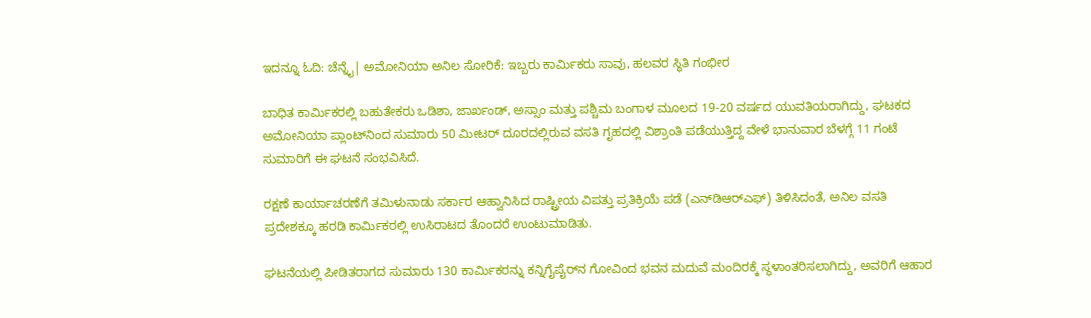ಇದನ್ನೂ ಓದಿ: ಚೆನ್ನೈ| ಅಮೋನಿಯಾ ಅನಿಲ ಸೋರಿಕೆ: ಇಬ್ಬರು ಕಾರ್ಮಿಕರು ಸಾವು, ಹಲವರ ಸ್ಥಿತಿ ಗಂಭೀರ

ಬಾಧಿತ ಕಾರ್ಮಿಕರಲ್ಲಿ ಬಹುತೇಕರು ಒಡಿಶಾ, ಜಾರ್ಖಂಡ್, ಅಸ್ಸಾಂ ಮತ್ತು ಪಶ್ಚಿಮ ಬಂಗಾಳ ಮೂಲದ 19-20 ವರ್ಷದ ಯುವತಿಯರಾಗಿದ್ದು, ಘಟಕದ ಅಮೋನಿಯಾ ಪ್ಲಾಂಟ್‌ನಿಂದ ಸುಮಾರು 50 ಮೀಟರ್ ದೂರದಲ್ಲಿರುವ ವಸತಿ ಗೃಹದಲ್ಲಿ ವಿಶ್ರಾಂತಿ ಪಡೆಯುತ್ತಿದ್ದ ವೇಳೆ ಭಾನುವಾರ ಬೆಳಗ್ಗೆ 11 ಗಂಟೆ ಸುಮಾರಿಗೆ ಈ ಘಟನೆ ಸಂಭವಿಸಿದೆ.

ರಕ್ಷಣೆ ಕಾರ್ಯಾಚರಣೆಗೆ ತಮಿಳುನಾಡು ಸರ್ಕಾರ ಆಹ್ವಾನಿಸಿದ ರಾಷ್ಟ್ರೀಯ ವಿಪತ್ತು ಪ್ರತಿಕ್ರಿಯೆ ಪಡೆ (ಎನ್‌ಡಿಆರ್‌ಎಫ್) ತಿಳಿಸಿದಂತೆ, ಅನಿಲ ವಸತಿ ಪ್ರದೇಶಕ್ಕೂ ಹರಡಿ ಕಾರ್ಮಿಕರಲ್ಲಿ ಉಸಿರಾಟದ ತೊಂದರೆ ಉಂಟುಮಾಡಿತು.

ಘಟನೆಯಲ್ಲಿ ಪೀಡಿತರಾಗದ ಸುಮಾರು 130 ಕಾರ್ಮಿಕರನ್ನು ಕನ್ನಿಗೈಪೈರ್‌ನ ಗೋವಿಂದ ಭವನ ಮದುವೆ ಮಂದಿರಕ್ಕೆ ಸ್ಥಳಾಂತರಿಸಲಾಗಿದ್ದು, ಅವರಿಗೆ ಆಹಾರ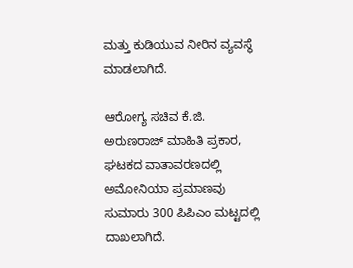ಮತ್ತು ಕುಡಿಯುವ ನೀರಿನ ವ್ಯವಸ್ಥೆ ಮಾಡಲಾಗಿದೆ.

ಆರೋಗ್ಯ ಸಚಿವ ಕೆ.ಜಿ. ಅರುಣರಾಜ್ ಮಾಹಿತಿ ಪ್ರಕಾರ, ಘಟಕದ ವಾತಾವರಣದಲ್ಲಿ ಅಮೋನಿಯಾ ಪ್ರಮಾಣವು ಸುಮಾರು 300 ಪಿಪಿಎಂ ಮಟ್ಟದಲ್ಲಿ ದಾಖಲಾಗಿದೆ.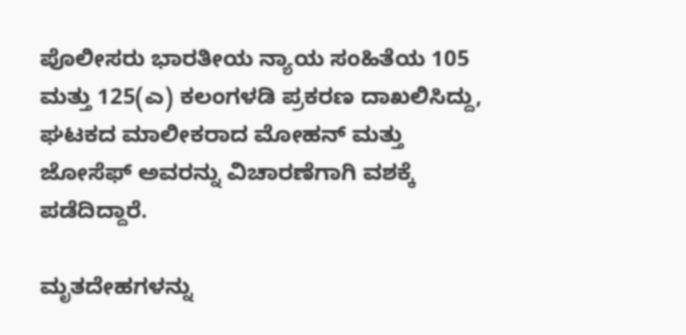ಪೊಲೀಸರು ಭಾರತೀಯ ನ್ಯಾಯ ಸಂಹಿತೆಯ 105 ಮತ್ತು 125(ಎ) ಕಲಂಗಳಡಿ ಪ್ರಕರಣ ದಾಖಲಿಸಿದ್ದು, ಘಟಕದ ಮಾಲೀಕರಾದ ಮೋಹನ್ ಮತ್ತು ಜೋಸೆಫ್ ಅವರನ್ನು ವಿಚಾರಣೆಗಾಗಿ ವಶಕ್ಕೆ ಪಡೆದಿದ್ದಾರೆ.

ಮೃತದೇಹಗಳನ್ನು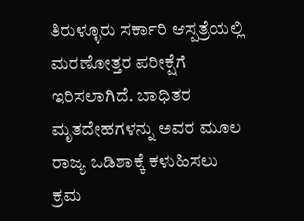ತಿರುಳ್ಳೂರು ಸರ್ಕಾರಿ ಆಸ್ಪತ್ರೆಯಲ್ಲಿ ಮರಣೋತ್ತರ ಪರೀಕ್ಷೆಗೆ ಇರಿಸಲಾಗಿದೆ. ಬಾಧಿತರ ಮೃತದೇಹಗಳನ್ನು ಅವರ ಮೂಲ ರಾಜ್ಯ ಒಡಿಶಾಕ್ಕೆ ಕಳುಹಿಸಲು ಕ್ರಮ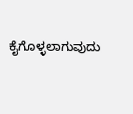ಕೈಗೊಳ್ಳಲಾಗುವುದು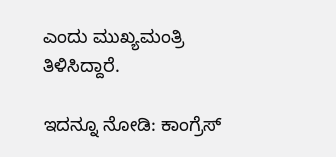ಎಂದು ಮುಖ್ಯಮಂತ್ರಿ ತಿಳಿಸಿದ್ದಾರೆ.

ಇದನ್ನೂ ನೋಡಿ: ಕಾಂಗ್ರೆಸ್‌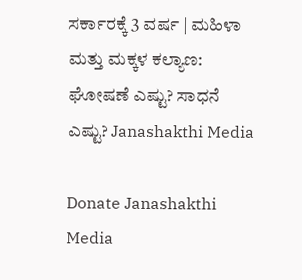ಸರ್ಕಾರಕ್ಕೆ 3 ವರ್ಷ | ಮಹಿಳಾ ಮತ್ತು ಮಕ್ಕಳ ಕಲ್ಯಾಣ: ಘೋಷಣೆ ಎಷ್ಟು? ಸಾಧನೆ ಎಷ್ಟು? Janashakthi Media

Donate Janashakthi Media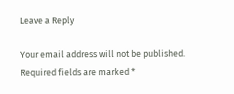Leave a Reply

Your email address will not be published. Required fields are marked *